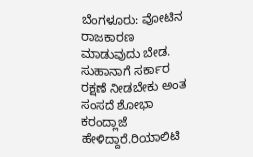ಬೆಂಗಳೂರು: ವೋಟಿನ ರಾಜಕಾರಣ ಮಾಡುವುದು ಬೇಡ. ಸುಹಾನಾಗೆ ಸರ್ಕಾರ ರಕ್ಷಣೆ ನೀಡಬೇಕು ಅಂತ ಸಂಸದೆ ಶೋಭಾ ಕರಂದ್ಲಾಜೆ ಹೇಳಿದ್ದಾರೆ.ರಿಯಾಲಿಟಿ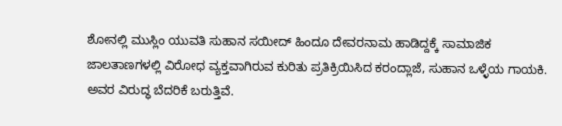ಶೋನಲ್ಲಿ ಮುಸ್ಲಿಂ ಯುವತಿ ಸುಹಾನ ಸಯೀದ್ ಹಿಂದೂ ದೇವರನಾಮ ಹಾಡಿದ್ದಕ್ಕೆ ಸಾಮಾಜಿಕ ಜಾಲತಾಣಗಳಲ್ಲಿ ವಿರೋಧ ವ್ಯಕ್ತವಾಗಿರುವ ಕುರಿತು ಪ್ರತಿಕ್ರಿಯಿಸಿದ ಕರಂದ್ಲಾಜೆ, ಸುಹಾನ ಒಳ್ಳೆಯ ಗಾಯಕಿ. ಅವರ ವಿರುದ್ಧ ಬೆದರಿಕೆ ಬರುತ್ತಿವೆ.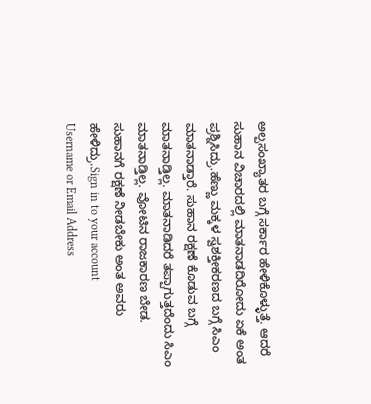ಅಲ್ಪಸಂಖ್ಯಾತರ ಬಗ್ಗೆ ಸರ್ಕಾರ ಹೇಳಿಕೊಳ್ಳುತ್ತೆ. ಆದರೆ ಸುಹಾನ ವಿಚಾರದಲ್ಲಿ ಮಾತನಾಡದಿರೋದು ಏಕೆ ಅಂತ ಪ್ರಶ್ನಿಸಿದ್ರು.ಹೆಣ್ಣು ಮಕ್ಕಳ ಸ್ವಶಕ್ತೀಕರಣದ ಬಗ್ಗೆ ಸಿಎಂ ಮಾತನಾಡ್ತಾರೆ. ಸುಹಾನ ರಕ್ಷಣೆ ಕೊಡುವ ಬಗ್ಗೆ ಮಾತನಾಡ್ತಿಲ್ಲ. ಮಾತನಾಡಿದರೆ ತಪ್ಪಾಗುತ್ತದೆಂದು ಸಿಎಂ ಮಾತನಾಡ್ತಿಲ್ಲ. ವೋಟಿನ ರಾಜಕಾರಣ ಬೇಡ. ಸುಹಾನಗೆ ರಕ್ಷಣೆ ನೀಡಬೇಕು ಅಂತ ಅವರು ಹೇಳಿದ್ರು.Sign in to your account
Username or Email Address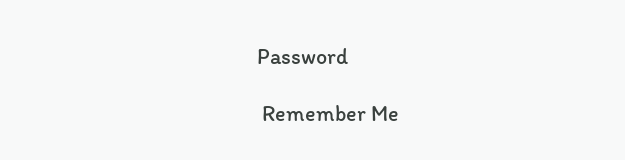Password

 Remember Me